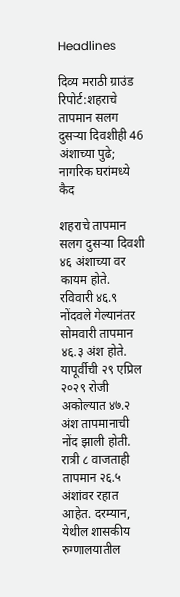Headlines

दिव्य मराठी ग्राउंड रिपोर्ट:शहराचे तापमान सलग दुसऱ्या दिवशीही 46 अंशाच्या पुढे; नागरिक घरांमध्ये कैद

शहराचे तापमान सलग दुसऱ्या दिवशी ४६ अंशाच्या वर कायम होते. रविवारी ४६.९ नोंदवले गेल्यानंतर सोमवारी तापमान ४६.३ अंश होते. यापूर्वीची २९ एप्रिल २०२९ रोजी अकोल्यात ४७.२ अंश तापमानाची नोंद झाली होती. रात्री ८ वाजताही तापमान २६.५ अंशांवर रहात आहेत. दरम्यान, येथील शासकीय रुग्णालयातील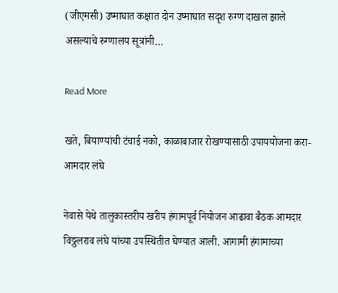(जीएमसी) उष्माघात कक्षात दोन उष्माघात सदृश रुग्ण दाखल झाले असल्याचे रुग्णालय सूत्रांनी…

Read More

खते, बियाण्यांची टंचाई नको, काळाबाजार रोखण्यासाठी उपाययोजना करा- आमदार लंघे

नेवासे येथे तालुकास्तरीय खरीप हंगामपूर्व नियोजन आढावा बैठक आमदार विठ्ठलराव लंघे यांच्या उपस्थितीत घेण्यात आली. आगामी हंगामाच्या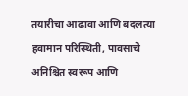तयारीचा आढावा आणि बदलत्या हवामान परिस्थिती, पावसाचे अनिश्चित स्वरूप आणि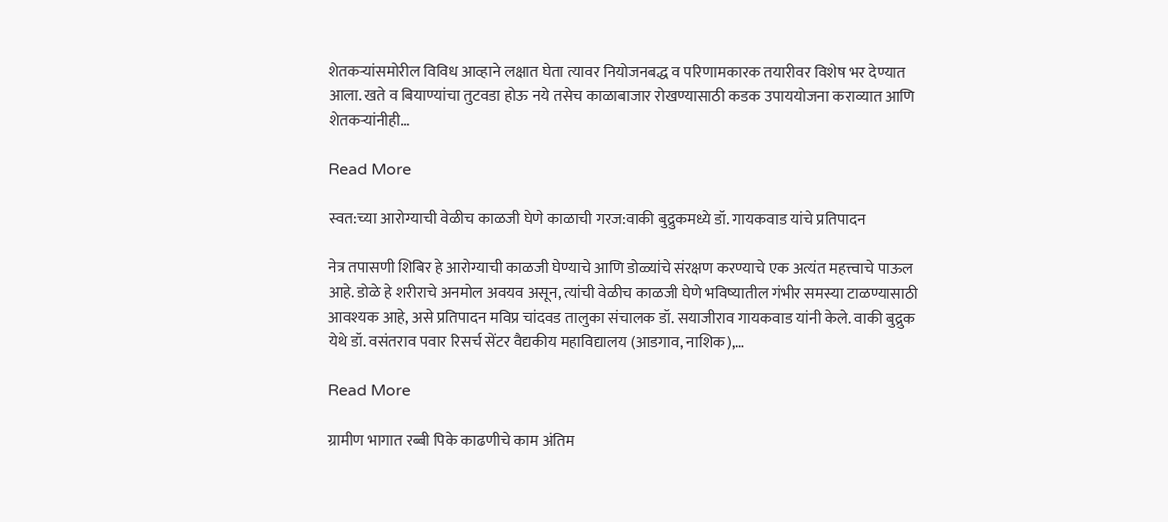शेतकऱ्यांसमोरील विविध आव्हाने लक्षात घेता त्यावर नियोजनबद्ध व परिणामकारक तयारीवर विशेष भर देण्यात आला. खते व बियाण्यांचा तुटवडा होऊ नये तसेच काळाबाजार रोखण्यासाठी कडक उपाययोजना कराव्यात आणि शेतकऱ्यांनीही…

Read More

स्वत:च्या आरोग्याची वेळीच काळजी घेणे काळाची गरज:वाकी बुद्रुकमध्ये डॉ. गायकवाड यांचे प्रतिपादन

नेत्र तपासणी शिबिर हे आरोग्याची काळजी घेण्याचे आणि डोळ्यांचे संरक्षण करण्याचे एक अत्यंत महत्त्वाचे पाऊल आहे. डोळे हे शरीराचे अनमोल अवयव असून, त्यांची वेळीच काळजी घेणे भविष्यातील गंभीर समस्या टाळण्यासाठी आवश्यक आहे, असे प्रतिपादन मविप्र चांदवड तालुका संचालक डॉ. सयाजीराव गायकवाड यांनी केले. वाकी बुद्रुक येथे डॉ. वसंतराव पवार रिसर्च सेंटर वैद्यकीय महाविद्यालय (आडगाव, नाशिक),…

Read More

ग्रामीण भागात रब्बी पिके काढणीचे काम अंतिम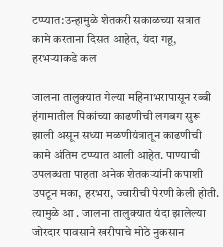टप्प्यात:उन्हामुळे शेतकरी सकाळच्या सत्रात कामे करताना दिसत आहेत, यंदा गहू, हरभऱ्याकडे कल

जालना तालुक्यात गेल्या महिनाभरापासून रब्बी हंगामातील पिकांच्या काढणीची लगबग सुरू झाली असून सध्या मळणीयंत्रातून काढणीची कामे अंतिम टप्प्यात आली आहेत. पाण्याची उपलब्धता पाहता अनेक शेतकऱ्यांनी कपाशी उपटून मका, हरभरा, ज्वारीची पेरणी केली होती. त्यामुळे आ . जालना तालुक्यात यंदा झालेल्या जोरदार पावसाने खरीपाचे मोठे नुकसान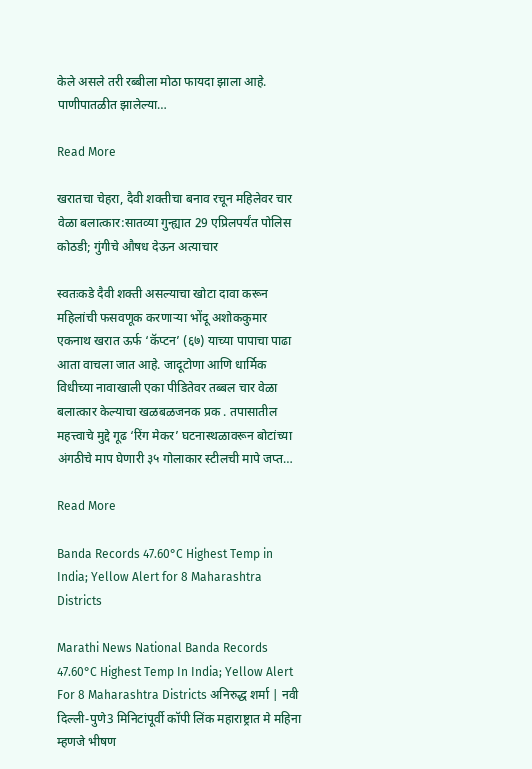केले असले तरी रब्बीला मोठा फायदा झाला आहे. पाणीपातळीत झालेल्या…

Read More

खरातचा चेहरा, दैवी शक्तीचा बनाव रचून महिलेवर चार वेळा बलात्कार:सातव्या गुन्ह्यात 29 एप्रिलपर्यंत पोलिस कोठडी; गुंगीचे औषध देऊन अत्याचार

स्वतःकडे दैवी शक्ती असल्याचा खोटा दावा करून महिलांची फसवणूक करणाऱ्या भोंदू अशोककुमार एकनाथ खरात ऊर्फ ‘कॅप्टन’ (६७) याच्या पापाचा पाढा आता वाचला जात आहे. जादूटोणा आणि धार्मिक विधीच्या नावाखाली एका पीडितेवर तब्बल चार वेळा बलात्कार केल्याचा खळबळजनक प्रक . तपासातील महत्त्वाचे मुद्दे गूढ ‘रिंग मेकर’ घटनास्थळावरून बोटांच्या अंगठीचे माप घेणारी ३५ गोलाकार स्टीलची मापे जप्त…

Read More

Banda Records 47.60°C Highest Temp in India; Yellow Alert for 8 Maharashtra Districts

Marathi News National Banda Records 47.60°C Highest Temp In India; Yellow Alert For 8 Maharashtra Districts अनिरुद्ध शर्मा | नवी दिल्ली-पुणे3 मिनिटांपूर्वी कॉपी लिंक महाराष्ट्रात मे महिना म्हणजे भीषण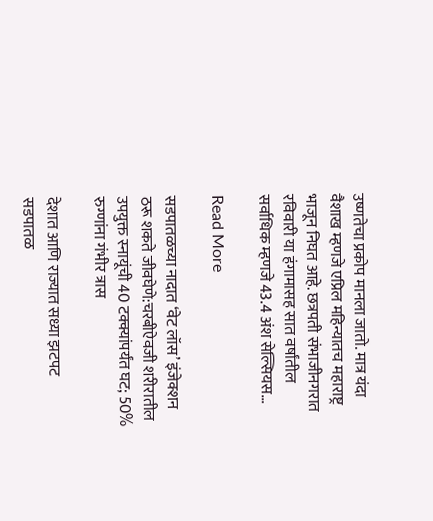उष्णतेचा प्रकोप मानला जातो. मात्र यंदा वैशाख म्हणजे एप्रिल महिन्यातच महाराष्ट्र भाजून निघत आहे. छत्रपती संभाजीनगरात रविवारी या हंगामासह सात वर्षांतील सर्वाधिक म्हणजे 43.4 अंश सेल्सियस…

Read More

सडपातळच्या नादात ‘वेट लॉस’ इंजेक्शन ठरू शकते जीवघेणे:चरबीऐवजी शरीरातील उपयुक्त स्नायूंची 40 टक्क्यांपर्यंत घट; 50% रुग्णांना गंभीर त्रास

देशात आणि राज्यात सध्या झटपट सडपातळ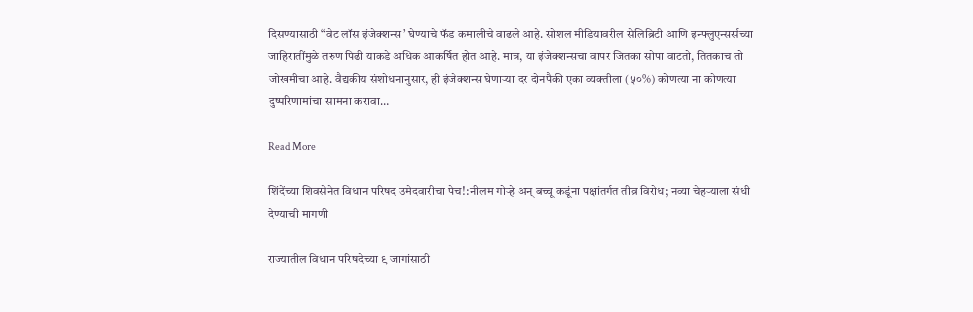दिसण्यासाठी “वेट लॉस इंजेक्शन्स’ घेण्याचे फॅड कमालीचे वाढले आहे. सोशल मीडियावरील सेलिब्रिटी आणि इन्फ्लुएन्सर्सच्या जाहिरातींमुळे तरुण पिढी याकडे अधिक आकर्षित होत आहे. मात्र, या इंजेक्शन्सचा वापर जितका सोपा वाटतो, तितकाच तो जोखमीचा आहे. वैद्यकीय संशोधनानुसार, ही इंजेक्शन्स घेणाऱ्या दर दोनपैकी एका व्यक्तीला (५०%) कोणत्या ना कोणत्या दुष्परिणामांचा सामना करावा…

Read More

शिंदेंच्या शिवसेनेत विधान परिषद उमेदवारीचा पेच!:नीलम गोऱ्हे अन् बच्चू कडूंना पक्षांतर्गत तीव्र विरोध; नव्या चेहऱ्याला संधी देण्याची मागणी

राज्यातील विधान परिषदेच्या ९ जागांसाठी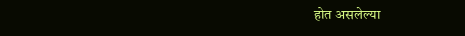होत असलेल्या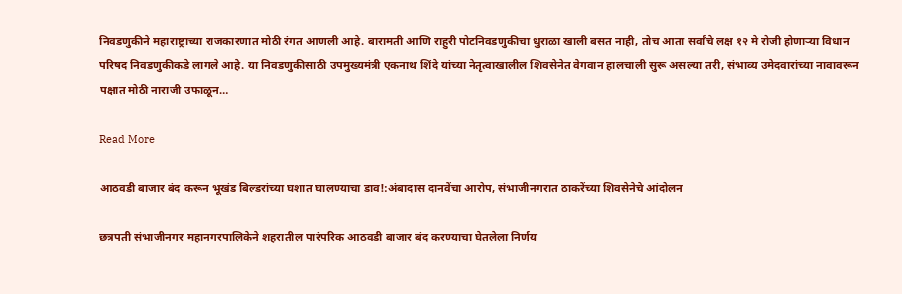निवडणुकीने महाराष्ट्राच्या राजकारणात मोठी रंगत आणली आहे. बारामती आणि राहुरी पोटनिवडणुकीचा धुराळा खाली बसत नाही, तोच आता सर्वांचे लक्ष १२ मे रोजी होणाऱ्या विधान परिषद निवडणुकीकडे लागले आहे. या निवडणुकीसाठी उपमुख्यमंत्री एकनाथ शिंदे यांच्या नेतृत्वाखालील शिवसेनेत वेगवान हालचाली सुरू असल्या तरी, संभाव्य उमेदवारांच्या नावावरून पक्षात मोठी नाराजी उफाळून…

Read More

आठवडी बाजार बंद करून भूखंड बिल्डरांच्या घशात घालण्याचा डाव!:अंबादास दानवेंचा आरोप, संभाजीनगरात ठाकरेंच्या शिवसेनेचे आंदोलन

छत्रपती संभाजीनगर महानगरपालिकेने शहरातील पारंपरिक आठवडी बाजार बंद करण्याचा घेतलेला निर्णय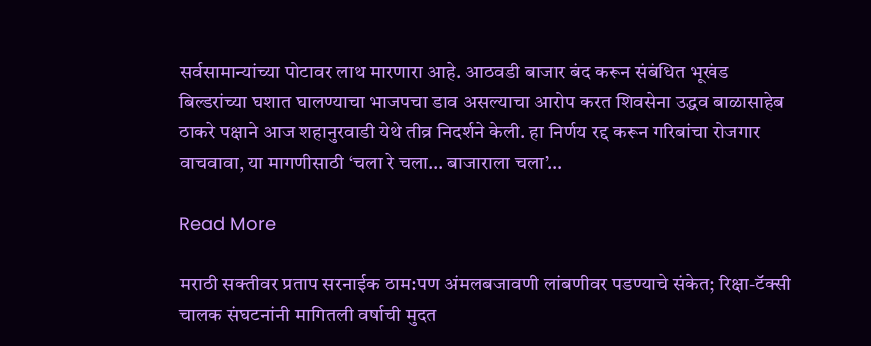सर्वसामान्यांच्या पोटावर लाथ मारणारा आहे. आठवडी बाजार बंद करून संबंधित भूखंड बिल्डरांच्या घशात घालण्याचा भाजपचा डाव असल्याचा आरोप करत शिवसेना उद्धव बाळासाहेब ठाकरे पक्षाने आज शहानुरवाडी येथे तीव्र निदर्शने केली. हा निर्णय रद्द करून गरिबांचा रोजगार वाचवावा, या मागणीसाठी ‘चला रे चला… बाजाराला चला’…

Read More

मराठी सक्तीवर प्रताप सरनाईक ठाम:पण अंमलबजावणी लांबणीवर पडण्याचे संकेत; रिक्षा-टॅक्सी चालक संघटनांनी मागितली वर्षाची मुदत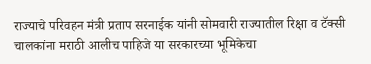राज्याचे परिवहन मंत्री प्रताप सरनाईक यांनी सोमवारी राज्यातील रिक्षा व टॅक्सी चालकांना मराठी आलीच पाहिजे या सरकारच्या भूमिकेचा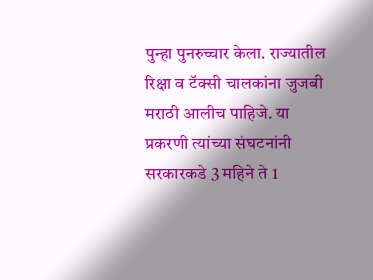पुन्हा पुनरुच्चार केला. राज्यातील रिक्षा व टॅक्सी चालकांना जुजबी मराठी आलीच पाहिजे. या प्रकरणी त्यांच्या संघटनांनी सरकारकडे 3 महिने ते 1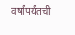वर्षांपर्यंतची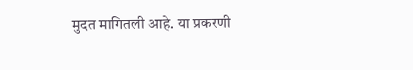मुदत मागितली आहे. या प्रकरणी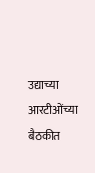उद्याच्या आरटीओंच्या बैठकीत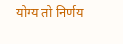योग्य तो निर्णय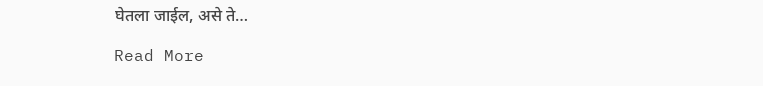घेतला जाईल, असे ते…

Read More